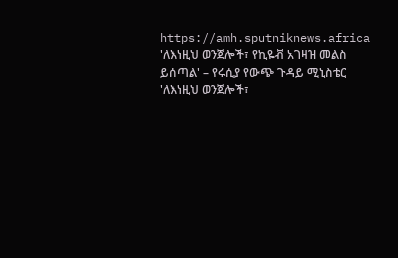https://amh.sputniknews.africa
'ለእነዚህ ወንጀሎች፣ የኪዬቭ አገዛዝ መልስ ይሰጣል' – የሩሲያ የውጭ ጉዳይ ሚኒስቴር
'ለእነዚህ ወንጀሎች፣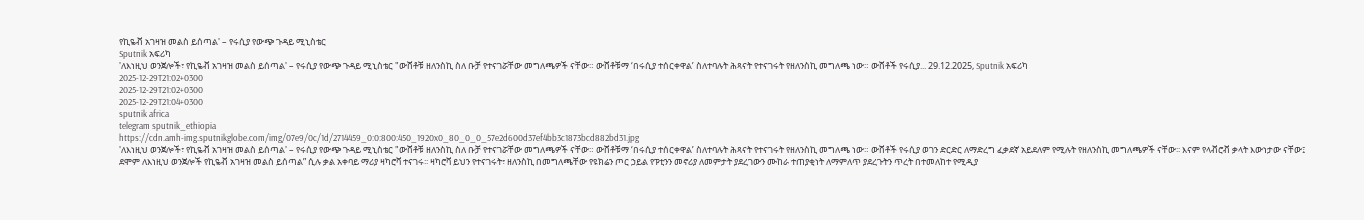የኪዬቭ አገዛዝ መልስ ይሰጣል' – የሩሲያ የውጭ ጉዳይ ሚኒስቴር
Sputnik አፍሪካ
'ለእነዚህ ወንጀሎች፣ የኪዬቭ አገዛዝ መልስ ይሰጣል' – የሩሲያ የውጭ ጉዳይ ሚኒስቴር "ውሸቶቹ ዘለንስኪ ስለ ቡቻ የተናገሯቸው መግለጫዎች ናቸው። ውሸቶቹማ ‘በሩሲያ ተሰርቀዋል’ ስለተባሉት ሕጻናት የተናገሩት የዘለንስኪ መግለጫ ነው። ውሸቶች የሩሲያ... 29.12.2025, Sputnik አፍሪካ
2025-12-29T21:02+0300
2025-12-29T21:02+0300
2025-12-29T21:04+0300
sputnik africa
telegram sputnik_ethiopia
https://cdn.amh-img.sputnikglobe.com/img/07e9/0c/1d/2714459_0:0:800:450_1920x0_80_0_0_57e2d600d37ef4bb3c1873bcd882bd31.jpg
'ለእነዚህ ወንጀሎች፣ የኪዬቭ አገዛዝ መልስ ይሰጣል' – የሩሲያ የውጭ ጉዳይ ሚኒስቴር "ውሸቶቹ ዘለንስኪ ስለ ቡቻ የተናገሯቸው መግለጫዎች ናቸው። ውሸቶቹማ ‘በሩሲያ ተሰርቀዋል’ ስለተባሉት ሕጻናት የተናገሩት የዘለንስኪ መግለጫ ነው። ውሸቶች የሩሲያ ወገን ድርድር ለማድረግ ፈቃደኛ አይደለም የሚሉት የዘለንስኪ መግለጫዎች ናቸው፡፡ እናም የላቭሮቭ ቃላት እውነታው ናቸው፤ ደሞም ለእነዚህ ወንጀሎች የኪዬቭ አገዛዝ መልስ ይሰጣል” ሲሉ ቃል አቀባይ ማሪያ ዛካሮቫ ተናገሩ፡፡ ዛካሮቫ ይህን የተናገሩት፣ ዘለንስኪ በመግለጫቸው የዩክሬን ጦር ኃይል የፑቲንን መኖሪያ ለመምታት ያደረገውን ሙከራ ተጠያቂነት ለማምለጥ ያደረጉትን ጥረት በተመለከተ የሚዲያ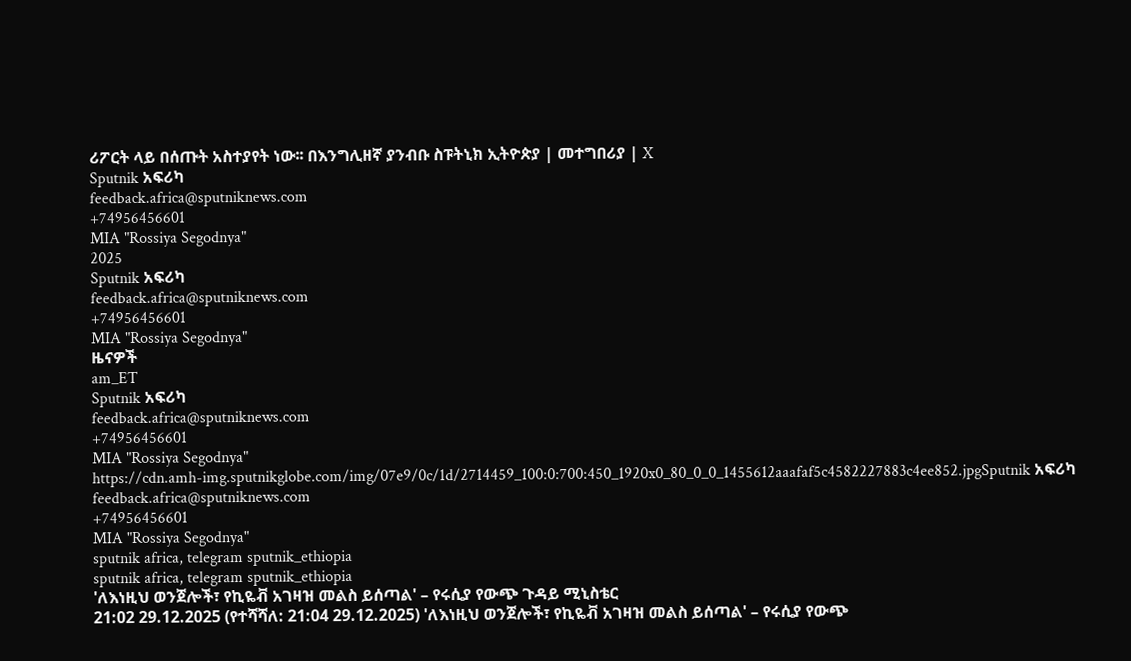ሪፖርት ላይ በሰጡት አስተያየት ነው፡፡ በእንግሊዘኛ ያንብቡ ስፑትኒክ ኢትዮጵያ | መተግበሪያ | X
Sputnik አፍሪካ
feedback.africa@sputniknews.com
+74956456601
MIA "Rossiya Segodnya"
2025
Sputnik አፍሪካ
feedback.africa@sputniknews.com
+74956456601
MIA "Rossiya Segodnya"
ዜናዎች
am_ET
Sputnik አፍሪካ
feedback.africa@sputniknews.com
+74956456601
MIA "Rossiya Segodnya"
https://cdn.amh-img.sputnikglobe.com/img/07e9/0c/1d/2714459_100:0:700:450_1920x0_80_0_0_1455612aaafaf5c4582227883c4ee852.jpgSputnik አፍሪካ
feedback.africa@sputniknews.com
+74956456601
MIA "Rossiya Segodnya"
sputnik africa, telegram sputnik_ethiopia
sputnik africa, telegram sputnik_ethiopia
'ለእነዚህ ወንጀሎች፣ የኪዬቭ አገዛዝ መልስ ይሰጣል' – የሩሲያ የውጭ ጉዳይ ሚኒስቴር
21:02 29.12.2025 (የተሻሻለ: 21:04 29.12.2025) 'ለእነዚህ ወንጀሎች፣ የኪዬቭ አገዛዝ መልስ ይሰጣል' – የሩሲያ የውጭ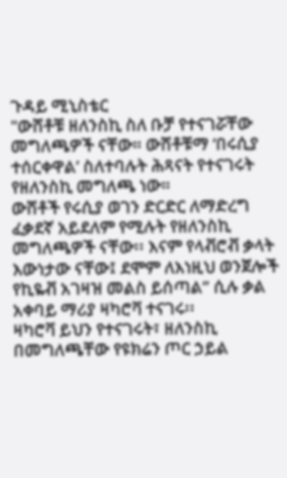ጉዳይ ሚኒስቴር
"ውሸቶቹ ዘለንስኪ ስለ ቡቻ የተናገሯቸው መግለጫዎች ናቸው። ውሸቶቹማ ‘በሩሲያ ተሰርቀዋል’ ስለተባሉት ሕጻናት የተናገሩት የዘለንስኪ መግለጫ ነው።
ውሸቶች የሩሲያ ወገን ድርድር ለማድረግ ፈቃደኛ አይደለም የሚሉት የዘለንስኪ መግለጫዎች ናቸው፡፡ እናም የላቭሮቭ ቃላት እውነታው ናቸው፤ ደሞም ለእነዚህ ወንጀሎች የኪዬቭ አገዛዝ መልስ ይሰጣል” ሲሉ ቃል አቀባይ ማሪያ ዛካሮቫ ተናገሩ፡፡
ዛካሮቫ ይህን የተናገሩት፣ ዘለንስኪ በመግለጫቸው የዩክሬን ጦር ኃይል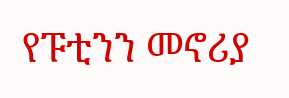የፑቲንን መኖሪያ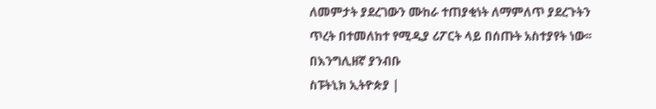ለመምታት ያደረገውን ሙከራ ተጠያቂነት ለማምለጥ ያደረጉትን ጥረት በተመለከተ የሚዲያ ሪፖርት ላይ በሰጡት አስተያየት ነው፡፡
በእንግሊዘኛ ያንብቡ
ስፑትኒክ ኢትዮጵያ |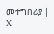መተግበሪያ | X